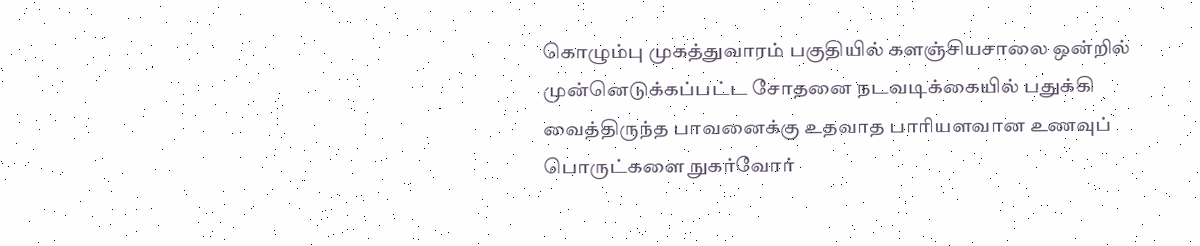கொழும்பு முகத்துவாரம் பகுதியில் களஞ்சியசாலை ஒன்றில் முன்னெடுக்கப்பட்ட சோதனை நடவடிக்கையில் பதுக்கி வைத்திருந்த பாவனைக்கு உதவாத பாரியளவான உணவுப் பொருட்களை நுகர்வோர்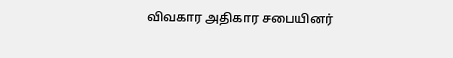விவகார அதிகார சபையினர்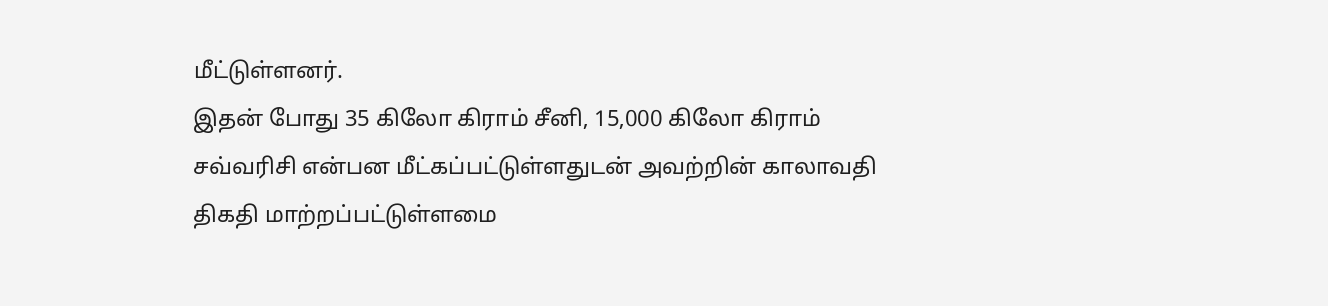மீட்டுள்ளனர்.
இதன் போது 35 கிலோ கிராம் சீனி, 15,000 கிலோ கிராம் சவ்வரிசி என்பன மீட்கப்பட்டுள்ளதுடன் அவற்றின் காலாவதி திகதி மாற்றப்பட்டுள்ளமை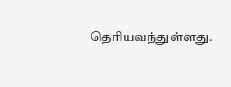தெரியவந்துள்ளது.